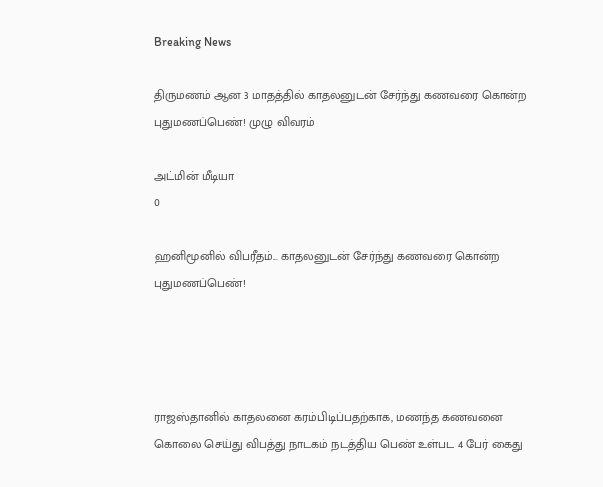Breaking News

திருமணம் ஆன 3 மாதத்தில் காதலனுடன் சேர்ந்து கணவரை கொன்ற புதுமணப்பெண்! முழு விவரம்

அட்மின் மீடியா
0

ஹனிமூனில் விபரீதம்... காதலனுடன் சேர்ந்து கணவரை கொன்ற புதுமணப்பெண்!




ராஜஸ்தானில் காதலனை கரம்பிடிப்பதற்காக, மணந்த கணவனை கொலை செய்து விபத்து நாடகம் நடத்திய பெண் உள்பட 4 பேர் கைது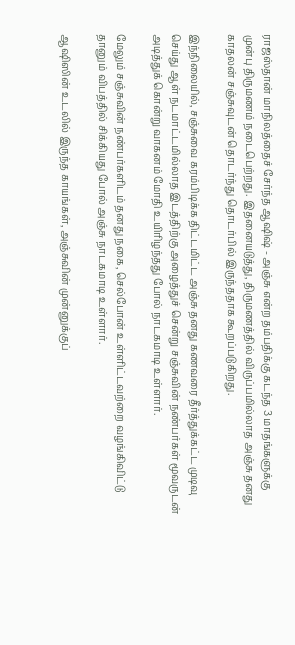ராஜஸ்தான் மாநிலத்தைச் சேர்ந்த ஆஷிஷ் - அஞ்சு என்ற தம்பதிக்கு கடந்த 3 மாதங்களுக்கு முன்பு திருமணம் நடைபெற்றது. இதனையடுத்து, திருமணத்தில் விருப்பமில்லாத அஞ்சு தனது காதலன் சஞ்சுவுடன் தொடர்ந்து தொடர்பில் இருந்ததாக கூறப்படுகிறது.

இந்நிலையில், சஞ்சுவை கரம்பிடிக்க திட்டமிட்ட அஞ்சு தனது கணவரை தீர்த்துக்கட்ட முடிவு செய்து ஆள் நடமாட்டமில்லாத இடத்திற்கு அழைத்துச் சென்று சஞ்சுவின் நண்பர்கள் மூவருடன் அடித்துக் கொன்று வாகனம் மோதி உயிரிழந்தது போல் நாடகமாடி உள்ளார்.

மேலும் சஞ்சுவின் நண்பர்களிடம் தனது நகை, செல்போன் உள்ளிட்டவற்றை வழங்கிவிட்டு தானும் விபத்தில் சிக்கியது போல் அஞ்சு நாடகமாடி உள்ளார்.

ஆஷிஸின் உடலில் இருந்த காயங்கள், அஞ்சுவின் முன்னுக்குப்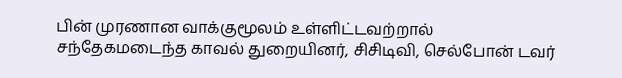பின் முரணான வாக்குமூலம் உள்ளிட்டவற்றால் சந்தேகமடைந்த காவல் துறையினர், சிசிடிவி, செல்போன் டவர்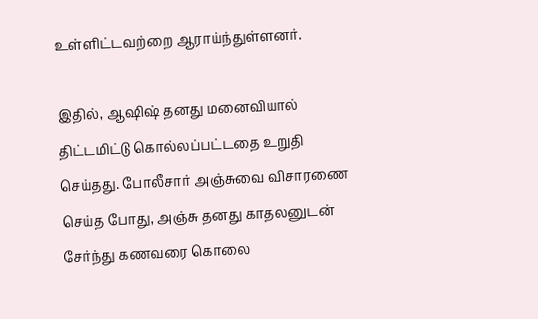உள்ளிட்டவற்றை ஆராய்ந்துள்ளனர்.

இதில், ஆஷிஷ் தனது மனைவியால் திட்டமிட்டு கொல்லப்பட்டதை உறுதி செய்தது. போலீசார் அஞ்சுவை விசாரணை செய்த போது, அஞ்சு தனது காதலனுடன் சேர்ந்து கணவரை கொலை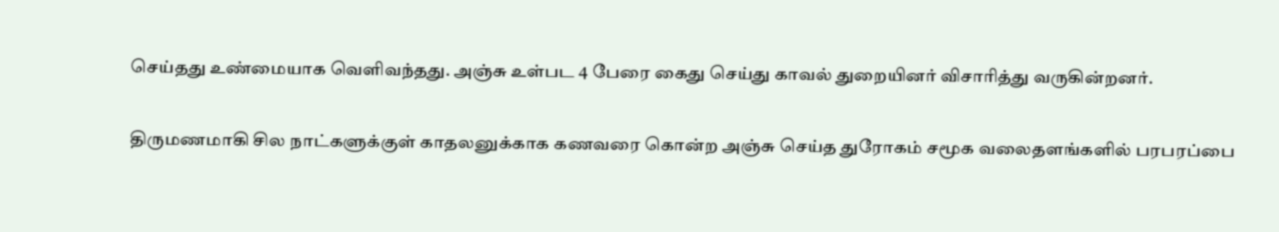செய்தது உண்மையாக வெளிவந்தது. அஞ்சு உள்பட 4 பேரை கைது செய்து காவல் துறையினர் விசாரித்து வருகின்றனர்.

திருமணமாகி சில நாட்களுக்குள் காதலனுக்காக கணவரை கொன்ற அஞ்சு செய்த துரோகம் சமூக வலைதளங்களில் பரபரப்பை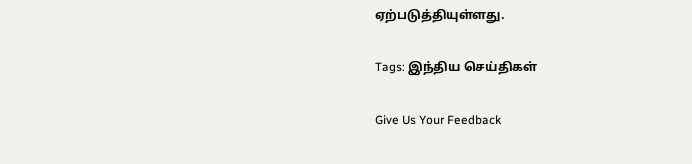ஏற்படுத்தியுள்ளது.

Tags: இந்திய செய்திகள்

Give Us Your Feedback